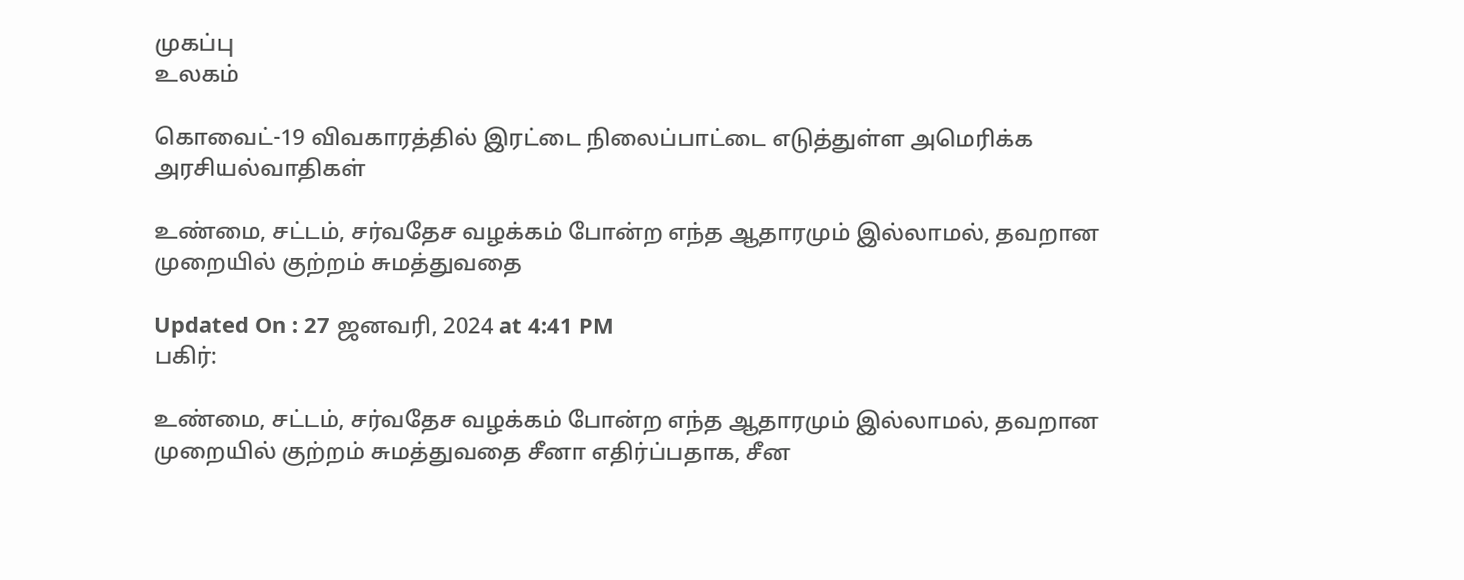முகப்பு
உலகம்

கொவைட்-19 விவகாரத்தில் இரட்டை நிலைப்பாட்டை எடுத்துள்ள அமெரிக்க அரசியல்வாதிகள்

உண்மை, சட்டம், சர்வதேச வழக்கம் போன்ற எந்த ஆதாரமும் இல்லாமல், தவறான முறையில் குற்றம் சுமத்துவதை

Updated On : 27 ஜனவரி, 2024 at 4:41 PM
பகிர்:

உண்மை, சட்டம், சர்வதேச வழக்கம் போன்ற எந்த ஆதாரமும் இல்லாமல், தவறான முறையில் குற்றம் சுமத்துவதை சீனா எதிர்ப்பதாக, சீன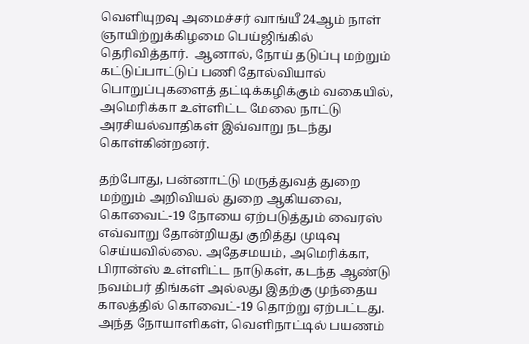வெளியுறவு அமைச்சர் வாங்யீ 24ஆம் நாள் ஞாயிற்றுக்கிழமை பெய்ஜிங்கில் தெரிவித்தார்.  ஆனால், நோய் தடுப்பு மற்றும் கட்டுப்பாட்டுப் பணி தோல்வியால் பொறுப்புகளைத் தட்டிக்கழிக்கும் வகையில், அமெரிக்கா உள்ளிட்ட மேலை நாட்டு அரசியல்வாதிகள் இவ்வாறு நடந்து கொள்கின்றனர்.

தற்போது, பன்னாட்டு மருத்துவத் துறை மற்றும் அறிவியல் துறை ஆகியவை, கொவைட்-19 நோயை ஏற்படுத்தும் வைரஸ் எவ்வாறு தோன்றியது குறித்து முடிவு செய்யவில்லை. அதேசமயம், அமெரிக்கா, பிரான்ஸ் உள்ளிட்ட நாடுகள், கடந்த ஆண்டு நவம்பர் திங்கள் அல்லது இதற்கு முந்தைய காலத்தில் கொவைட்-19 தொற்று ஏற்பட்டது. அந்த நோயாளிகள், வெளிநாட்டில் பயணம்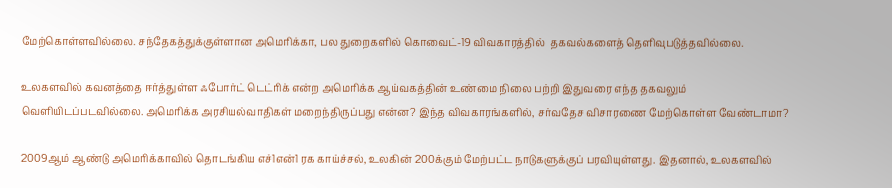மேற்கொள்ளவில்லை. சந்தேகத்துக்குள்ளான அமெரிக்கா, பல துறைகளில் கொவைட்-19 விவகாரத்தில்  தகவல்களைத் தெளிவுபடுத்தவில்லை.

உலகளவில் கவனத்தை ஈர்த்துள்ள ஃபோர்ட் டெட்ரிக் என்ற அமெரிக்க ஆய்வகத்தின் உண்மை நிலை பற்றி இதுவரை எந்த தகவலும் வெளியிடப்படவில்லை. அமெரிக்க அரசியல்வாதிகள் மறைந்திருப்பது என்ன? இந்த விவகாரங்களில், சர்வதேச விசாரணை மேற்கொள்ள வேண்டாமா?

2009ஆம் ஆண்டு அமெரிக்காவில் தொடங்கிய எச்1என்1 ரக காய்ச்சல், உலகின் 200க்கும் மேற்பட்ட நாடுகளுக்குப் பரவியுள்ளது. இதனால், உலகளவில்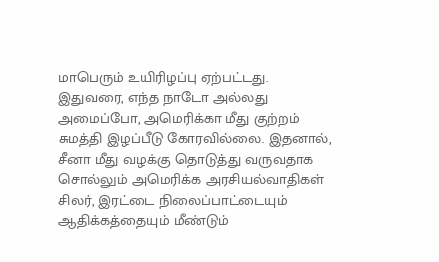மாபெரும் உயிரிழப்பு ஏற்பட்டது. இதுவரை, எந்த நாடோ அல்லது அமைப்போ, அமெரிக்கா மீது குற்றம் சுமத்தி இழப்பீடு கோரவில்லை. இதனால், சீனா மீது வழக்கு தொடுத்து வருவதாக சொல்லும் அமெரிக்க அரசியல்வாதிகள் சிலர், இரட்டை நிலைப்பாட்டையும் ஆதிக்கத்தையும் மீண்டும்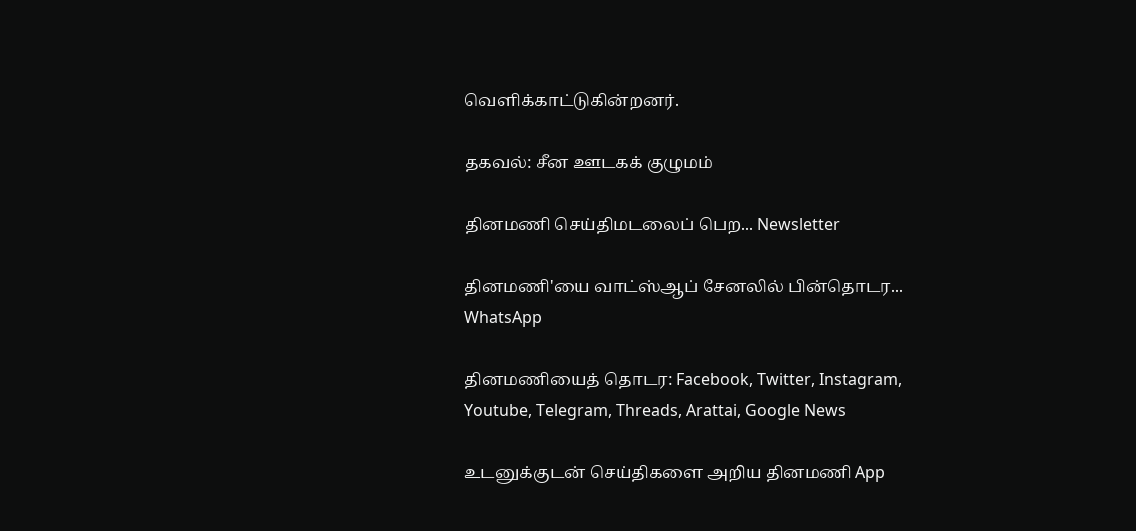வெளிக்காட்டுகின்றனர்.

தகவல்: சீன ஊடகக் குழுமம்

தினமணி செய்திமடலைப் பெற... Newsletter

தினமணி'யை வாட்ஸ்ஆப் சேனலில் பின்தொடர... WhatsApp

தினமணியைத் தொடர: Facebook, Twitter, Instagram, Youtube, Telegram, Threads, Arattai, Google News

உடனுக்குடன் செய்திகளை அறிய தினமணி App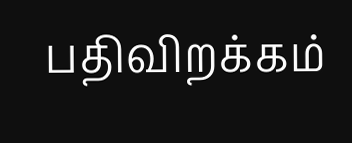பதிவிறக்கம்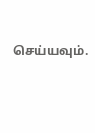செய்யவும்.